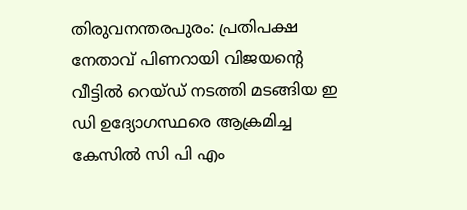തിരുവനന്തരപുരം: പ്രതിപക്ഷ നേതാവ് പിണറായി വിജയൻ്റെ വീട്ടിൽ റെയ്ഡ് നടത്തി മടങ്ങിയ ഇ ഡി ഉദ്യോഗസ്ഥരെ ആക്രമിച്ച കേസിൽ സി പി എം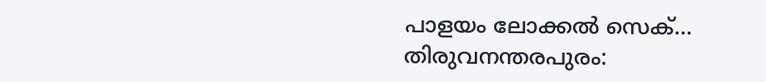പാളയം ലോക്കൽ സെക്...
തിരുവനന്തരപുരം: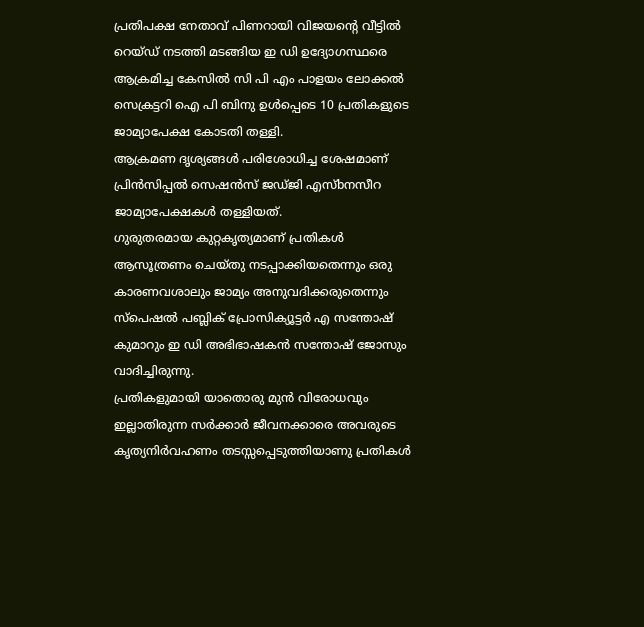പ്രതിപക്ഷ നേതാവ് പിണറായി വിജയൻ്റെ വീട്ടിൽ റെയ്ഡ് നടത്തി മടങ്ങിയ ഇ ഡി ഉദ്യോഗസ്ഥരെ ആക്രമിച്ച കേസിൽ സി പി എം പാളയം ലോക്കൽ സെക്രട്ടറി ഐ പി ബിനു ഉൾപ്പെടെ 10 പ്രതികളുടെ ജാമ്യാപേക്ഷ കോടതി തള്ളി.
ആക്രമണ ദൃശ്യങ്ങൾ പരിശോധിച്ച ശേഷമാണ് പ്രിൻസിപ്പൽ സെഷൻസ് ജഡ്ജി എസ്bനസീറ ജാമ്യാപേക്ഷകൾ തള്ളിയത്.
ഗുരുതരമായ കുറ്റകൃത്യമാണ് പ്രതികൾ ആസൂത്രണം ചെയ്തു നടപ്പാക്കിയതെന്നും ഒരു കാരണവശാലും ജാമ്യം അനുവദിക്കരുതെന്നും സ്പെഷൽ പബ്ലിക് പ്രോസിക്യൂട്ടർ എ സന്തോഷ് കുമാറും ഇ ഡി അഭിഭാഷകൻ സന്തോഷ് ജോസും വാദിച്ചിരുന്നു.
പ്രതികളുമായി യാതൊരു മുൻ വിരോധവും ഇല്ലാതിരുന്ന സർക്കാർ ജീവനക്കാരെ അവരുടെ കൃത്യനിർവഹണം തടസ്സപ്പെടുത്തിയാണു പ്രതികൾ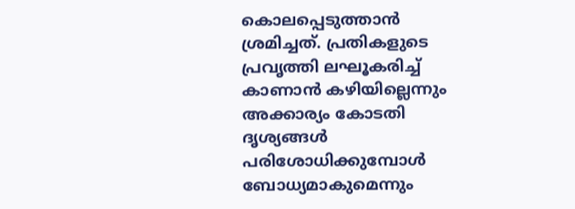കൊലപ്പെടുത്താൻ ശ്രമിച്ചത്. പ്രതികളുടെ പ്രവൃത്തി ലഘൂകരിച്ച് കാണാൻ കഴിയില്ലെന്നും അക്കാര്യം കോടതി ദൃശ്യങ്ങൾ പരിശോധിക്കുമ്പോൾ ബോധ്യമാകുമെന്നും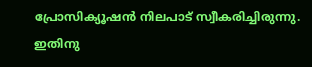പ്രോസിക്യൂഷൻ നിലപാട് സ്വീകരിച്ചിരുന്നു. ഇതിനു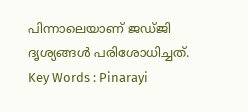പിന്നാലെയാണ് ജഡ്ജി ദൃശ്യങ്ങൾ പരിശോധിച്ചത്.
Key Words : Pinarayi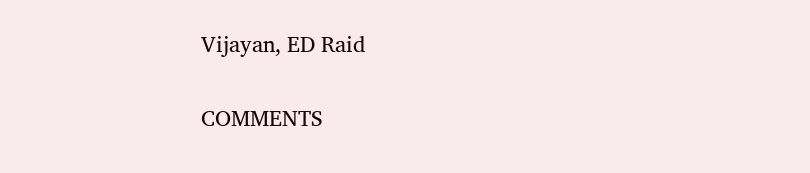Vijayan, ED Raid

COMMENTS